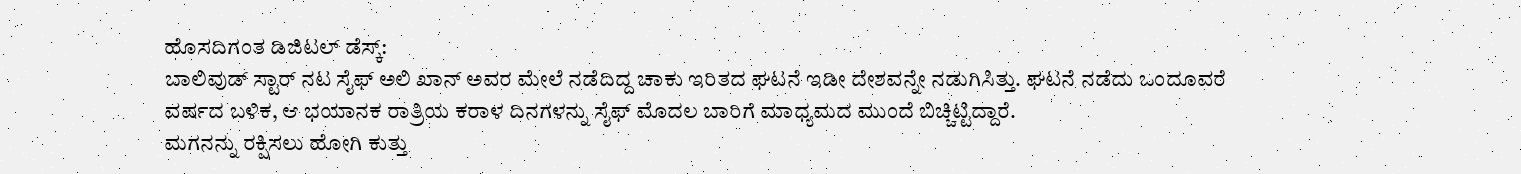ಹೊಸದಿಗಂತ ಡಿಜಿಟಲ್ ಡೆಸ್ಕ್:
ಬಾಲಿವುಡ್ ಸ್ಟಾರ್ ನಟ ಸೈಫ್ ಅಲಿ ಖಾನ್ ಅವರ ಮೇಲೆ ನಡೆದಿದ್ದ ಚಾಕು ಇರಿತದ ಘಟನೆ ಇಡೀ ದೇಶವನ್ನೇ ನಡುಗಿಸಿತ್ತು. ಘಟನೆ ನಡೆದು ಒಂದೂವರೆ ವರ್ಷದ ಬಳಿಕ, ಆ ಭಯಾನಕ ರಾತ್ರಿಯ ಕರಾಳ ದಿನಗಳನ್ನು ಸೈಫ್ ಮೊದಲ ಬಾರಿಗೆ ಮಾಧ್ಯಮದ ಮುಂದೆ ಬಿಚ್ಚಿಟ್ಟಿದ್ದಾರೆ.
ಮಗನನ್ನು ರಕ್ಷಿಸಲು ಹೋಗಿ ಕುತ್ತು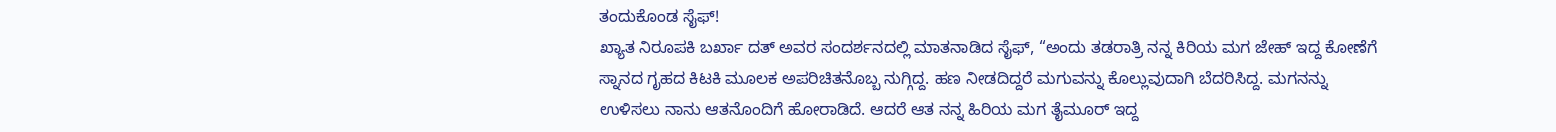ತಂದುಕೊಂಡ ಸೈಫ್!
ಖ್ಯಾತ ನಿರೂಪಕಿ ಬರ್ಖಾ ದತ್ ಅವರ ಸಂದರ್ಶನದಲ್ಲಿ ಮಾತನಾಡಿದ ಸೈಫ್, “ಅಂದು ತಡರಾತ್ರಿ ನನ್ನ ಕಿರಿಯ ಮಗ ಜೇಹ್ ಇದ್ದ ಕೋಣೆಗೆ ಸ್ನಾನದ ಗೃಹದ ಕಿಟಕಿ ಮೂಲಕ ಅಪರಿಚಿತನೊಬ್ಬ ನುಗ್ಗಿದ್ದ. ಹಣ ನೀಡದಿದ್ದರೆ ಮಗುವನ್ನು ಕೊಲ್ಲುವುದಾಗಿ ಬೆದರಿಸಿದ್ದ. ಮಗನನ್ನು ಉಳಿಸಲು ನಾನು ಆತನೊಂದಿಗೆ ಹೋರಾಡಿದೆ. ಆದರೆ ಆತ ನನ್ನ ಹಿರಿಯ ಮಗ ತೈಮೂರ್ ಇದ್ದ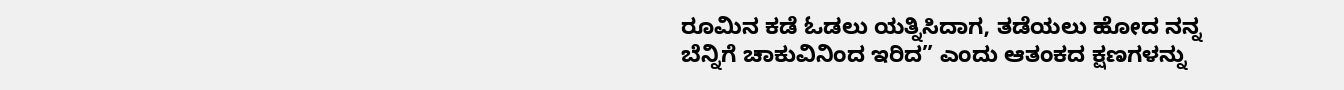ರೂಮಿನ ಕಡೆ ಓಡಲು ಯತ್ನಿಸಿದಾಗ, ತಡೆಯಲು ಹೋದ ನನ್ನ ಬೆನ್ನಿಗೆ ಚಾಕುವಿನಿಂದ ಇರಿದ” ಎಂದು ಆತಂಕದ ಕ್ಷಣಗಳನ್ನು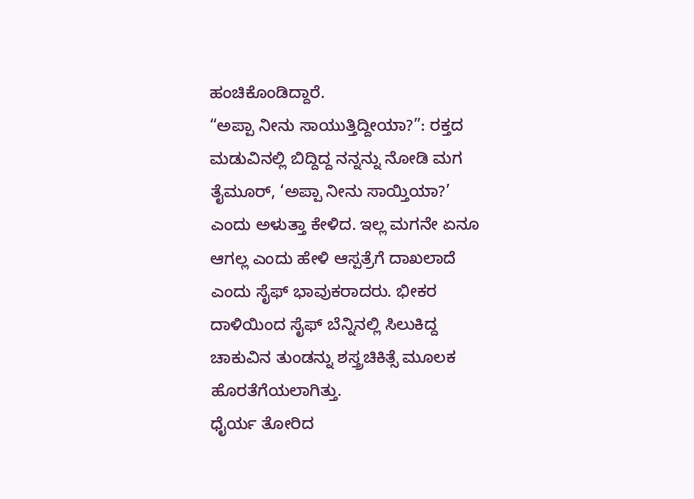ಹಂಚಿಕೊಂಡಿದ್ದಾರೆ.
“ಅಪ್ಪಾ ನೀನು ಸಾಯುತ್ತಿದ್ದೀಯಾ?”: ರಕ್ತದ ಮಡುವಿನಲ್ಲಿ ಬಿದ್ದಿದ್ದ ನನ್ನನ್ನು ನೋಡಿ ಮಗ ತೈಮೂರ್, ‘ಅಪ್ಪಾ ನೀನು ಸಾಯ್ತಿಯಾ?’ ಎಂದು ಅಳುತ್ತಾ ಕೇಳಿದ. ಇಲ್ಲ ಮಗನೇ ಏನೂ ಆಗಲ್ಲ ಎಂದು ಹೇಳಿ ಆಸ್ಪತ್ರೆಗೆ ದಾಖಲಾದೆ ಎಂದು ಸೈಫ್ ಭಾವುಕರಾದರು. ಭೀಕರ ದಾಳಿಯಿಂದ ಸೈಫ್ ಬೆನ್ನಿನಲ್ಲಿ ಸಿಲುಕಿದ್ದ ಚಾಕುವಿನ ತುಂಡನ್ನು ಶಸ್ತ್ರಚಿಕಿತ್ಸೆ ಮೂಲಕ ಹೊರತೆಗೆಯಲಾಗಿತ್ತು.
ಧೈರ್ಯ ತೋರಿದ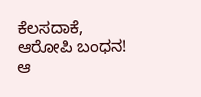ಕೆಲಸದಾಕೆ, ಆರೋಪಿ ಬಂಧನ!
ಆ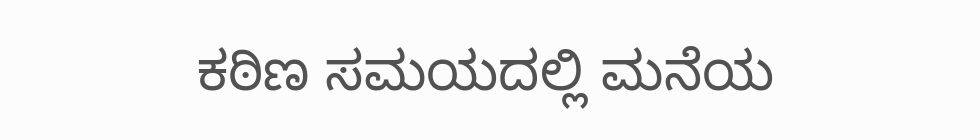ಕಠಿಣ ಸಮಯದಲ್ಲಿ ಮನೆಯ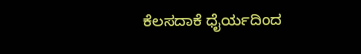ಕೆಲಸದಾಕೆ ಧೈರ್ಯದಿಂದ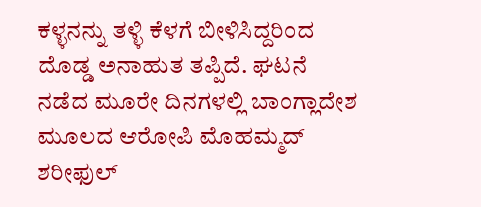ಕಳ್ಳನನ್ನು ತಳ್ಳಿ ಕೆಳಗೆ ಬೀಳಿಸಿದ್ದರಿಂದ ದೊಡ್ಡ ಅನಾಹುತ ತಪ್ಪಿದೆ. ಘಟನೆ ನಡೆದ ಮೂರೇ ದಿನಗಳಲ್ಲಿ ಬಾಂಗ್ಲಾದೇಶ ಮೂಲದ ಆರೋಪಿ ಮೊಹಮ್ಮದ್ ಶರೀಫುಲ್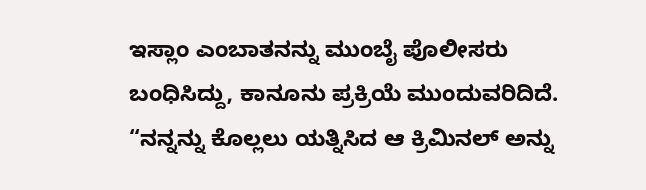ಇಸ್ಲಾಂ ಎಂಬಾತನನ್ನು ಮುಂಬೈ ಪೊಲೀಸರು ಬಂಧಿಸಿದ್ದು, ಕಾನೂನು ಪ್ರಕ್ರಿಯೆ ಮುಂದುವರಿದಿದೆ. “ನನ್ನನ್ನು ಕೊಲ್ಲಲು ಯತ್ನಿಸಿದ ಆ ಕ್ರಿಮಿನಲ್ ಅನ್ನು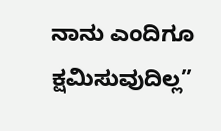ನಾನು ಎಂದಿಗೂ ಕ್ಷಮಿಸುವುದಿಲ್ಲ”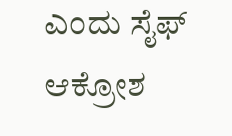ಎಂದು ಸೈಫ್ ಆಕ್ರೋಶ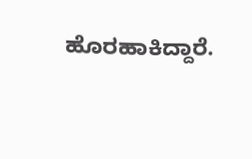ಹೊರಹಾಕಿದ್ದಾರೆ.